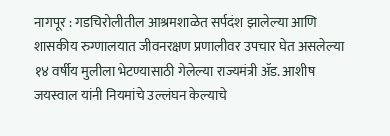नागपूर : गडचिरोलीतील आश्रमशाळेत सर्पदंश झालेल्या आणि शासकीय रुग्णालयात जीवनरक्षण प्रणालीवर उपचार घेत असलेल्या १४ वर्षीय मुलीला भेटण्यासाठी गेलेल्या राज्यमंत्री ॲड. आशीष जयस्वाल यांनी नियमांचे उल्लंघन केल्याचे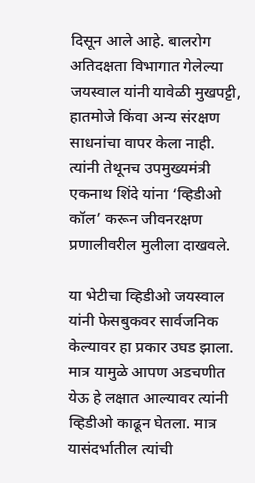दिसून आले आहे. बालरोग अतिदक्षता विभागात गेलेल्या जयस्वाल यांनी यावेळी मुखपट्टी, हातमोजे किंवा अन्य संरक्षण साधनांचा वापर केला नाही. त्यांनी तेथूनच उपमुख्यमंत्री एकनाथ शिंदे यांना ‘व्हिडीओ कॉल’ करून जीवनरक्षण प्रणालीवरील मुलीला दाखवले.

या भेटीचा व्हिडीओ जयस्वाल यांनी फेसबुकवर सार्वजनिक केल्यावर हा प्रकार उघड झाला. मात्र यामुळे आपण अडचणीत येऊ हे लक्षात आल्यावर त्यांनी व्हिडीओ काढून घेतला. मात्र यासंदर्भातील त्यांची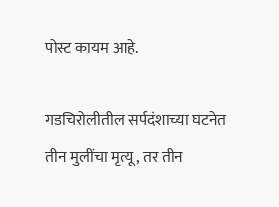पोस्ट कायम आहे.

गडचिरोलीतील सर्पदंशाच्या घटनेत तीन मुलींचा मृत्यू, तर तीन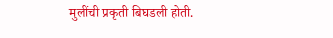मुलींची प्रकृती बिघडली होती.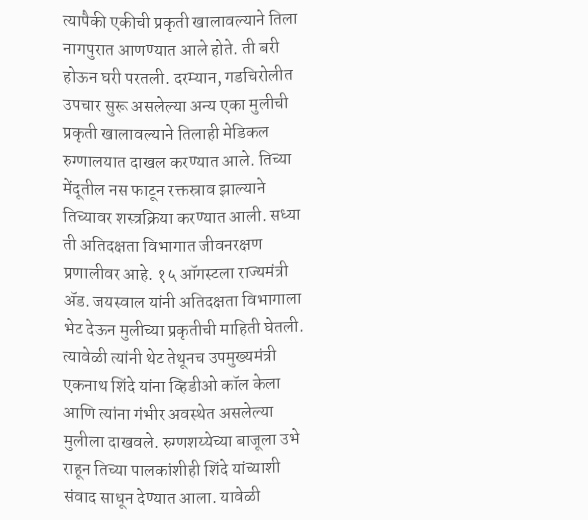त्यापैकी एकीची प्रकृती खालावल्याने तिला नागपुरात आणण्यात आले होते. ती बरी होऊन घरी परतली. दरम्यान, गडचिरोलीत उपचार सुरू असलेल्या अन्य एका मुलीची प्रकृती खालावल्याने तिलाही मेडिकल रुग्णालयात दाखल करण्यात आले. तिच्या मेंदूतील नस फाटून रक्तस्राव झाल्याने तिच्यावर शस्त्रक्रिया करण्यात आली. सध्या ती अतिदक्षता विभागात जीवनरक्षण प्रणालीवर आहे. १५ ऑगस्टला राज्यमंत्री ॲड. जयस्वाल यांनी अतिदक्षता विभागाला भेट देऊन मुलीच्या प्रकृतीची माहिती घेतली. त्यावेळी त्यांनी थेट तेथूनच उपमुख्यमंत्री एकनाथ शिंदे यांना व्हिडीओ कॉल केला आणि त्यांना गंभीर अवस्थेत असलेल्या मुलीला दाखवले. रुग्णशय्येच्या बाजूला उभे राहून तिच्या पालकांशीही शिंदे यांच्याशी संवाद साधून देण्यात आला. यावेळी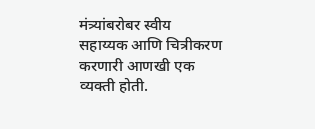मंत्र्यांबरोबर स्वीय सहाय्यक आणि चित्रीकरण करणारी आणखी एक व्यक्ती होती.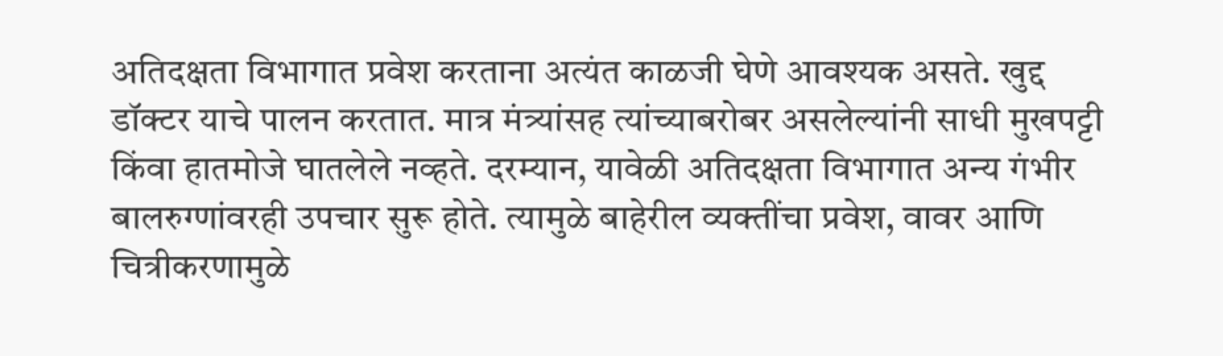अतिदक्षता विभागात प्रवेश करताना अत्यंत काळजी घेणे आवश्यक असते. खुद्द डॉक्टर याचे पालन करतात. मात्र मंत्र्यांसह त्यांच्याबरोबर असलेल्यांनी साधी मुखपट्टी किंवा हातमोजे घातलेले नव्हते. दरम्यान, यावेळी अतिदक्षता विभागात अन्य गंभीर बालरुग्णांवरही उपचार सुरू होते. त्यामुळे बाहेरील व्यक्तींचा प्रवेश, वावर आणि चित्रीकरणामुळे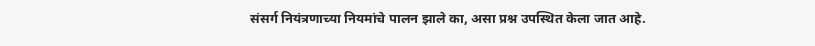संसर्ग नियंत्रणाच्या नियमांचे पालन झाले का, असा प्रश्न उपस्थित केला जात आहे.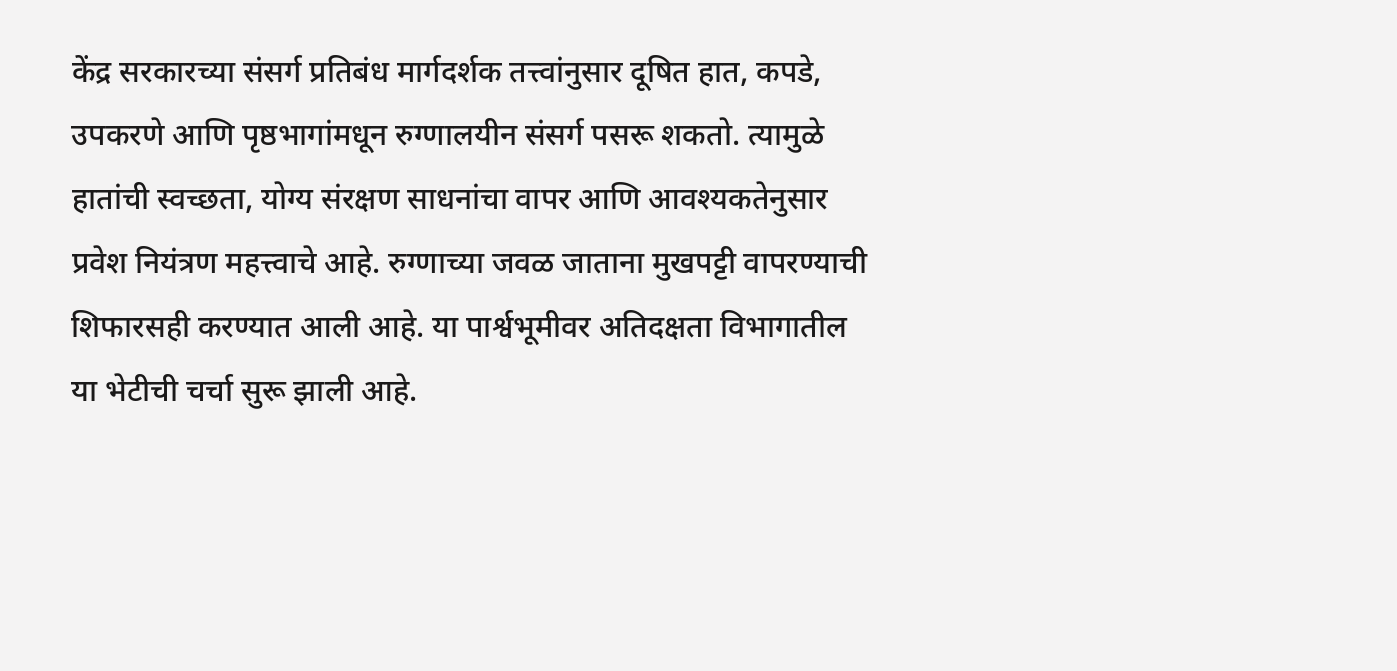केंद्र सरकारच्या संसर्ग प्रतिबंध मार्गदर्शक तत्त्वांनुसार दूषित हात, कपडे, उपकरणे आणि पृष्ठभागांमधून रुग्णालयीन संसर्ग पसरू शकतो. त्यामुळे हातांची स्वच्छता, योग्य संरक्षण साधनांचा वापर आणि आवश्यकतेनुसार प्रवेश नियंत्रण महत्त्वाचे आहे. रुग्णाच्या जवळ जाताना मुखपट्टी वापरण्याची शिफारसही करण्यात आली आहे. या पार्श्वभूमीवर अतिदक्षता विभागातील या भेटीची चर्चा सुरू झाली आहे.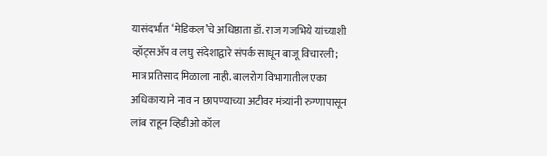यासंदर्भात ‘मेडिकल’चे अधिष्ठाता डॉ. राज गजभिये यांच्याशी व्हॉट्सॲप व लघु संदेशाद्वारे संपर्क साधून बाजू विचारली; मात्र प्रतिसाद मिळाला नाही. बालरोग विभागातील एका अधिकार्‍याने नाव न छापण्याच्या अटीवर मंत्र्यांनी रुग्णापासून लांब राहून व्हिडीओ कॉल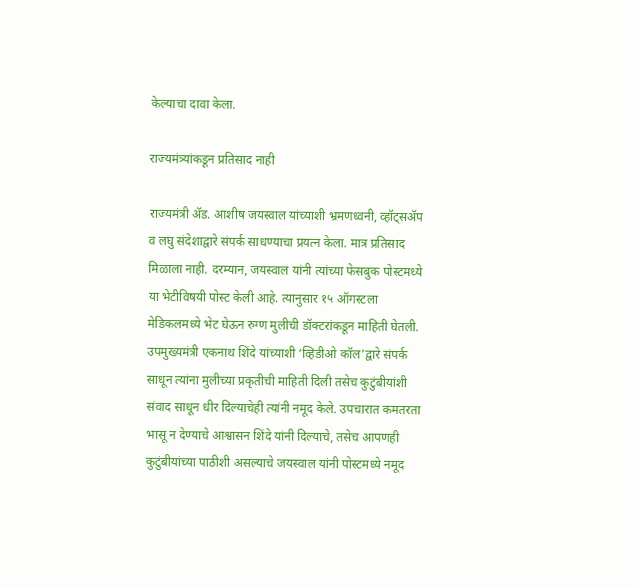केल्याचा दावा केला.

राज्यमंत्र्यांकडून प्रतिसाद नाही

राज्यमंत्री ॲड. आशीष जयस्वाल यांच्याशी भ्रमणध्वनी, व्हॉट्सॲप व लघु संदेशाद्वारे संपर्क साधण्याचा प्रयत्न केला. मात्र प्रतिसाद मिळाला नाही. दरम्यान, जयस्वाल यांनी त्यांच्या फेसबुक पोस्टमध्ये या भेटीविषयी पोस्ट केली आहे. त्यानुसार १५ ऑगस्टला मेडिकलमध्ये भेट घेऊन रुग्ण मुलीची डॉक्टरांकडून माहिती घेतली. उपमुख्यमंत्री एकनाथ शिंदे यांच्याशी ‘व्हिडीओ कॉल’द्वारे संपर्क साधून त्यांना मुलीच्या प्रकृतीची माहिती दिली तसेच कुटुंबीयांशी संवाद साधून धीर दिल्याचेही त्यांनी नमूद केले. उपचारात कमतरता भासू न देण्याचे आश्वासन शिंदे यांनी दिल्याचे, तसेच आपणही कुटुंबीयांच्या पाठीशी असल्याचे जयस्वाल यांनी पोस्टमध्ये नमूद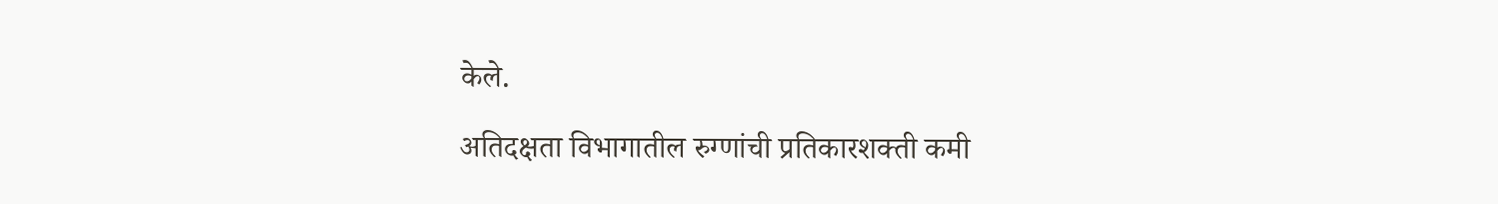केले.

अतिदक्षता विभागातील रुग्णांची प्रतिकारशक्ती कमी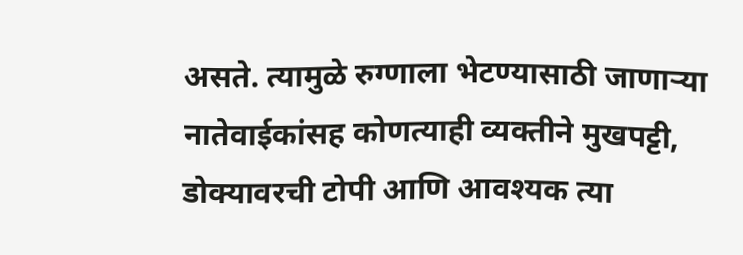असते. त्यामुळे रुग्णाला भेटण्यासाठी जाणार्‍या नातेवाईकांसह कोणत्याही व्यक्तीने मुखपट्टी, डोक्यावरची टोपी आणि आवश्यक त्या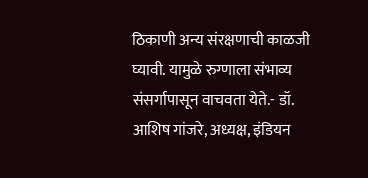ठिकाणी अन्य संरक्षणाची काळजी घ्यावी. यामुळे रुग्णाला संभाव्य संसर्गापासून वाचवता येते.- डॉ. आशिष गांजरे, अध्यक्ष, इंडियन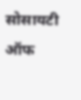सोसायटी ऑफ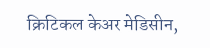क्रिटिकल केअर मेडिसीन,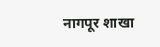नागपूर शाखा